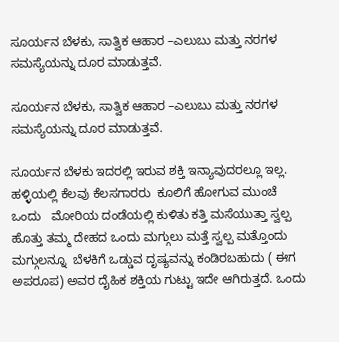ಸೂರ್ಯನ ಬೆಳಕು, ಸಾತ್ವಿಕ ಆಹಾರ –ಎಲುಬು ಮತ್ತು ನರಗಳ ಸಮಸ್ಯೆಯನ್ನು ದೂರ ಮಾಡುತ್ತವೆ.

ಸೂರ್ಯನ ಬೆಳಕು, ಸಾತ್ವಿಕ ಆಹಾರ –ಎಲುಬು ಮತ್ತು ನರಗಳ ಸಮಸ್ಯೆಯನ್ನು ದೂರ ಮಾಡುತ್ತವೆ.

ಸೂರ್ಯನ ಬೆಳಕು ಇದರಲ್ಲಿ ಇರುವ ಶಕ್ತಿ ಇನ್ಯಾವುದರಲ್ಲೂ ಇಲ್ಲ. ಹಳ್ಳಿಯಲ್ಲಿ ಕೆಲವು ಕೆಲಸಗಾರರು  ಕೂಲಿಗೆ ಹೋಗುವ ಮುಂಚೆ ಒಂದು   ಮೋರಿಯ ದಂಡೆಯಲ್ಲಿ ಕುಳಿತು ಕತ್ತಿ ಮಸೆಯುತ್ತಾ ಸ್ವಲ್ಪ ಹೊತ್ತು ತಮ್ಮ ದೇಹದ ಒಂದು ಮಗ್ಗುಲು ಮತ್ತೆ ಸ್ವಲ್ಪ ಮತ್ತೊಂದು ಮಗ್ಗುಲನ್ನೂ  ಬೆಳಕಿಗೆ ಒಡ್ಡುವ ದೃಷ್ಯವನ್ನು ಕಂಡಿರಬಹುದು ( ಈಗ ಅಪರೂಪ) ಅವರ ದೈಹಿಕ ಶಕ್ತಿಯ ಗುಟ್ಟು ಇದೇ ಆಗಿರುತ್ತದೆ. ಒಂದು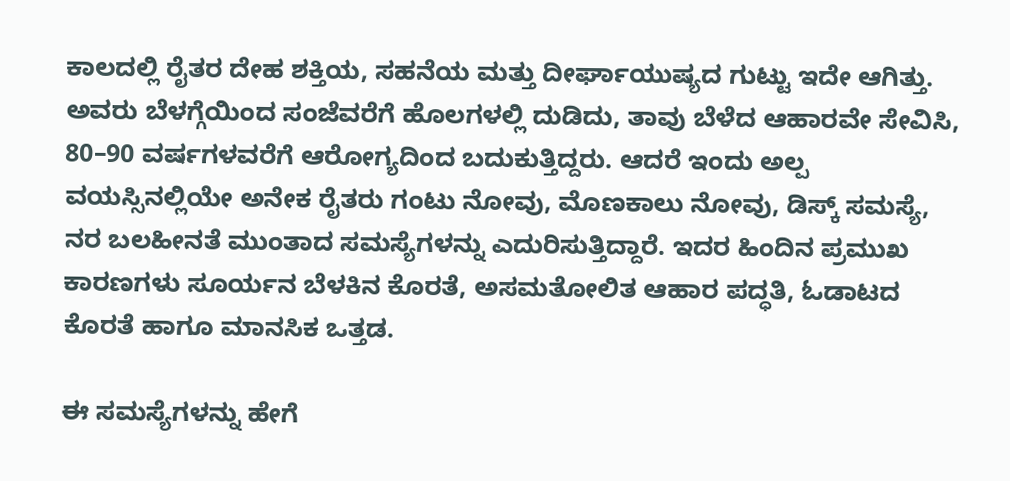ಕಾಲದಲ್ಲಿ ರೈತರ ದೇಹ ಶಕ್ತಿಯ, ಸಹನೆಯ ಮತ್ತು ದೀರ್ಘಾಯುಷ್ಯದ ಗುಟ್ಟು ಇದೇ ಆಗಿತ್ತು. ಅವರು ಬೆಳಗ್ಗೆಯಿಂದ ಸಂಜೆವರೆಗೆ ಹೊಲಗಳಲ್ಲಿ ದುಡಿದು, ತಾವು ಬೆಳೆದ ಆಹಾರವೇ ಸೇವಿಸಿ, 80–90 ವರ್ಷಗಳವರೆಗೆ ಆರೋಗ್ಯದಿಂದ ಬದುಕುತ್ತಿದ್ದರು. ಆದರೆ ಇಂದು ಅಲ್ಪ ವಯಸ್ಸಿನಲ್ಲಿಯೇ ಅನೇಕ ರೈತರು ಗಂಟು ನೋವು, ಮೊಣಕಾಲು ನೋವು, ಡಿಸ್ಕ್ ಸಮಸ್ಯೆ, ನರ ಬಲಹೀನತೆ ಮುಂತಾದ ಸಮಸ್ಯೆಗಳನ್ನು ಎದುರಿಸುತ್ತಿದ್ದಾರೆ. ಇದರ ಹಿಂದಿನ ಪ್ರಮುಖ ಕಾರಣಗಳು ಸೂರ್ಯನ ಬೆಳಕಿನ ಕೊರತೆ, ಅಸಮತೋಲಿತ ಆಹಾರ ಪದ್ಧತಿ, ಓಡಾಟದ ಕೊರತೆ ಹಾಗೂ ಮಾನಸಿಕ ಒತ್ತಡ.

ಈ ಸಮಸ್ಯೆಗಳನ್ನು ಹೇಗೆ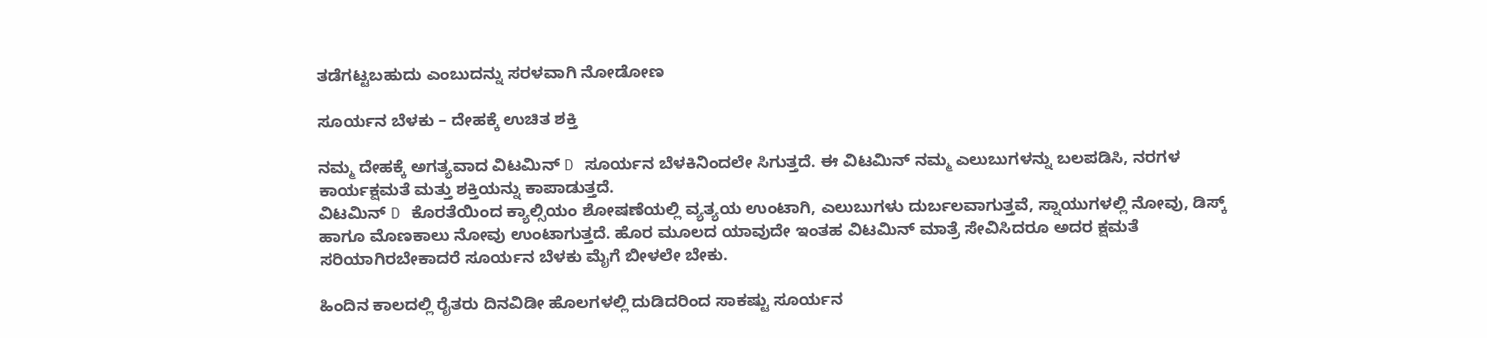ತಡೆಗಟ್ಟಬಹುದು ಎಂಬುದನ್ನು ಸರಳವಾಗಿ ನೋಡೋಣ

ಸೂರ್ಯನ ಬೆಳಕು – ದೇಹಕ್ಕೆ ಉಚಿತ ಶಕ್ತಿ

ನಮ್ಮ ದೇಹಕ್ಕೆ ಅಗತ್ಯವಾದ ವಿಟಮಿನ್ D ಸೂರ್ಯನ ಬೆಳಕಿನಿಂದಲೇ ಸಿಗುತ್ತದೆ. ಈ ವಿಟಮಿನ್ ನಮ್ಮ ಎಲುಬುಗಳನ್ನು ಬಲಪಡಿಸಿ, ನರಗಳ ಕಾರ್ಯಕ್ಷಮತೆ ಮತ್ತು ಶಕ್ತಿಯನ್ನು ಕಾಪಾಡುತ್ತದೆ.
ವಿಟಮಿನ್ D ಕೊರತೆಯಿಂದ ಕ್ಯಾಲ್ಸಿಯಂ ಶೋಷಣೆಯಲ್ಲಿ ವ್ಯತ್ಯಯ ಉಂಟಾಗಿ, ಎಲುಬುಗಳು ದುರ್ಬಲವಾಗುತ್ತವೆ, ಸ್ನಾಯುಗಳಲ್ಲಿ ನೋವು, ಡಿಸ್ಕ್ ಹಾಗೂ ಮೊಣಕಾಲು ನೋವು ಉಂಟಾಗುತ್ತದೆ. ಹೊರ ಮೂಲದ ಯಾವುದೇ ಇಂತಹ ವಿಟಮಿನ್ ಮಾತ್ರೆ ಸೇವಿಸಿದರೂ ಅದರ ಕ್ಷಮತೆ ಸರಿಯಾಗಿರಬೇಕಾದರೆ ಸೂರ್ಯನ ಬೆಳಕು ಮೈಗೆ ಬೀಳಲೇ ಬೇಕು.

ಹಿಂದಿನ ಕಾಲದಲ್ಲಿ ರೈತರು ದಿನವಿಡೀ ಹೊಲಗಳಲ್ಲಿ ದುಡಿದರಿಂದ ಸಾಕಷ್ಟು ಸೂರ್ಯನ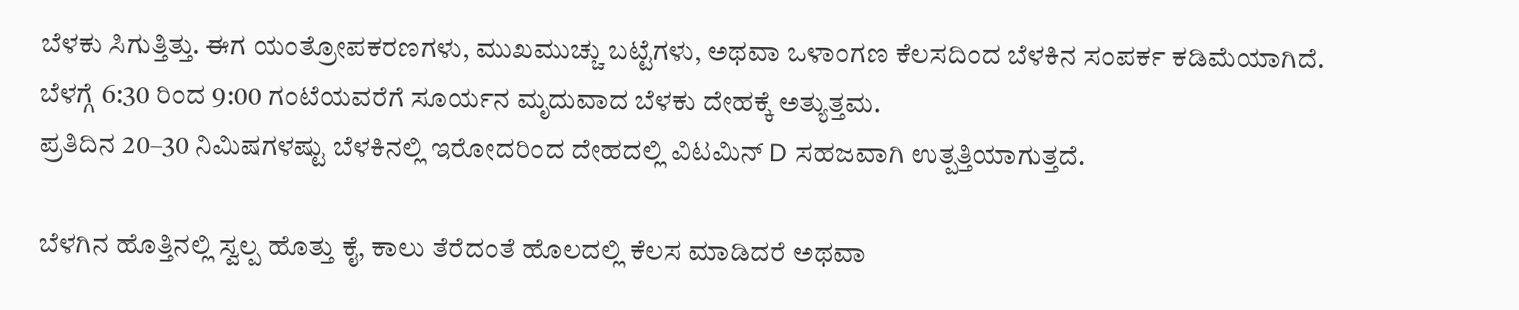ಬೆಳಕು ಸಿಗುತ್ತಿತ್ತು. ಈಗ ಯಂತ್ರೋಪಕರಣಗಳು, ಮುಖಮುಚ್ಚು ಬಟ್ಟೆಗಳು, ಅಥವಾ ಒಳಾಂಗಣ ಕೆಲಸದಿಂದ ಬೆಳಕಿನ ಸಂಪರ್ಕ ಕಡಿಮೆಯಾಗಿದೆ.
ಬೆಳಗ್ಗೆ 6:30 ರಿಂದ 9:00 ಗಂಟೆಯವರೆಗೆ ಸೂರ್ಯನ ಮೃದುವಾದ ಬೆಳಕು ದೇಹಕ್ಕೆ ಅತ್ಯುತ್ತಮ.
ಪ್ರತಿದಿನ 20–30 ನಿಮಿಷಗಳಷ್ಟು ಬೆಳಕಿನಲ್ಲಿ ಇರೋದರಿಂದ ದೇಹದಲ್ಲಿ ವಿಟಮಿನ್ D ಸಹಜವಾಗಿ ಉತ್ಪತ್ತಿಯಾಗುತ್ತದೆ.

ಬೆಳಗಿನ ಹೊತ್ತಿನಲ್ಲಿ ಸ್ವಲ್ಪ ಹೊತ್ತು ಕೈ, ಕಾಲು ತೆರೆದಂತೆ ಹೊಲದಲ್ಲಿ ಕೆಲಸ ಮಾಡಿದರೆ ಅಥವಾ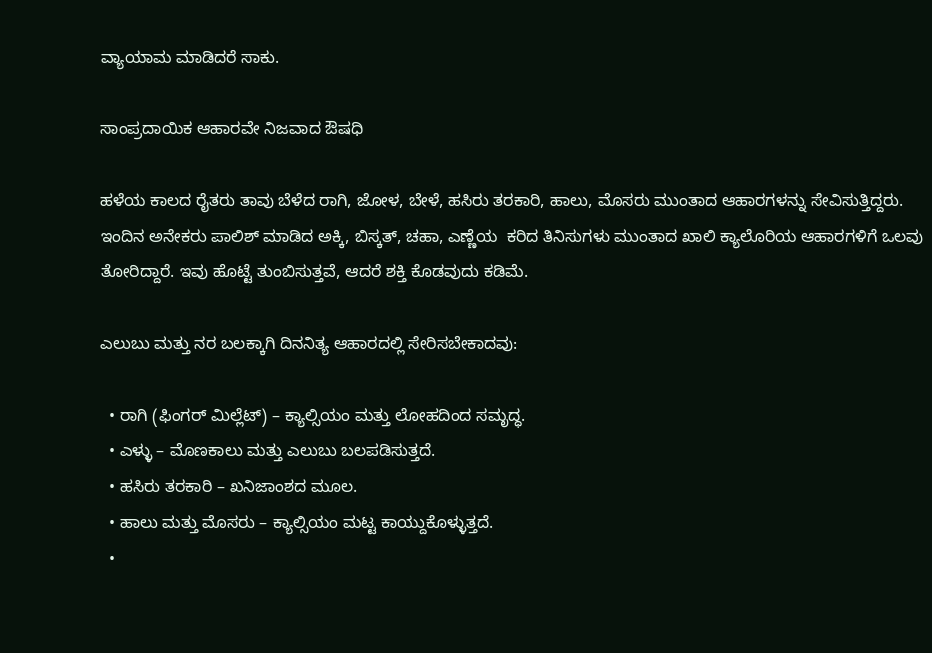ವ್ಯಾಯಾಮ ಮಾಡಿದರೆ ಸಾಕು.

ಸಾಂಪ್ರದಾಯಿಕ ಆಹಾರವೇ ನಿಜವಾದ ಔಷಧಿ

ಹಳೆಯ ಕಾಲದ ರೈತರು ತಾವು ಬೆಳೆದ ರಾಗಿ, ಜೋಳ, ಬೇಳೆ, ಹಸಿರು ತರಕಾರಿ, ಹಾಲು, ಮೊಸರು ಮುಂತಾದ ಆಹಾರಗಳನ್ನು ಸೇವಿಸುತ್ತಿದ್ದರು.
ಇಂದಿನ ಅನೇಕರು ಪಾಲಿಶ್ ಮಾಡಿದ ಅಕ್ಕಿ, ಬಿಸ್ಕತ್, ಚಹಾ, ಎಣ್ಣೆಯ  ಕರಿದ ತಿನಿಸುಗಳು ಮುಂತಾದ ಖಾಲಿ ಕ್ಯಾಲೊರಿಯ ಆಹಾರಗಳಿಗೆ ಒಲವು ತೋರಿದ್ದಾರೆ. ಇವು ಹೊಟ್ಟೆ ತುಂಬಿಸುತ್ತವೆ, ಆದರೆ ಶಕ್ತಿ ಕೊಡವುದು ಕಡಿಮೆ.

ಎಲುಬು ಮತ್ತು ನರ ಬಲಕ್ಕಾಗಿ ದಿನನಿತ್ಯ ಆಹಾರದಲ್ಲಿ ಸೇರಿಸಬೇಕಾದವು:

  • ರಾಗಿ (ಫಿಂಗರ್ ಮಿಲ್ಲೆಟ್) – ಕ್ಯಾಲ್ಸಿಯಂ ಮತ್ತು ಲೋಹದಿಂದ ಸಮೃದ್ಧ.
  • ಎಳ್ಳು – ಮೊಣಕಾಲು ಮತ್ತು ಎಲುಬು ಬಲಪಡಿಸುತ್ತದೆ.
  • ಹಸಿರು ತರಕಾರಿ – ಖನಿಜಾಂಶದ ಮೂಲ.
  • ಹಾಲು ಮತ್ತು ಮೊಸರು – ಕ್ಯಾಲ್ಸಿಯಂ ಮಟ್ಟ ಕಾಯ್ದುಕೊಳ್ಳುತ್ತದೆ.
  •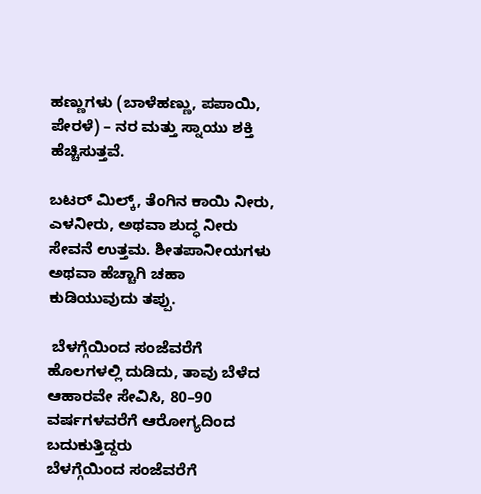ಹಣ್ಣುಗಳು (ಬಾಳೆಹಣ್ಣು, ಪಪಾಯಿ, ಪೇರಳೆ) – ನರ ಮತ್ತು ಸ್ನಾಯು ಶಕ್ತಿ ಹೆಚ್ಚಿಸುತ್ತವೆ.

ಬಟರ್ ಮಿಲ್ಕ್, ತೆಂಗಿನ ಕಾಯಿ ನೀರು, ಎಳನೀರು, ಅಥವಾ ಶುದ್ಧ ನೀರು ಸೇವನೆ ಉತ್ತಮ. ಶೀತಪಾನೀಯಗಳು ಅಥವಾ ಹೆಚ್ಚಾಗಿ ಚಹಾ ಕುಡಿಯುವುದು ತಪ್ಪು.

 ಬೆಳಗ್ಗೆಯಿಂದ ಸಂಜೆವರೆಗೆ ಹೊಲಗಳಲ್ಲಿ ದುಡಿದು, ತಾವು ಬೆಳೆದ ಆಹಾರವೇ ಸೇವಿಸಿ, 80–90 ವರ್ಷಗಳವರೆಗೆ ಆರೋಗ್ಯದಿಂದ ಬದುಕುತ್ತಿದ್ದರು
ಬೆಳಗ್ಗೆಯಿಂದ ಸಂಜೆವರೆಗೆ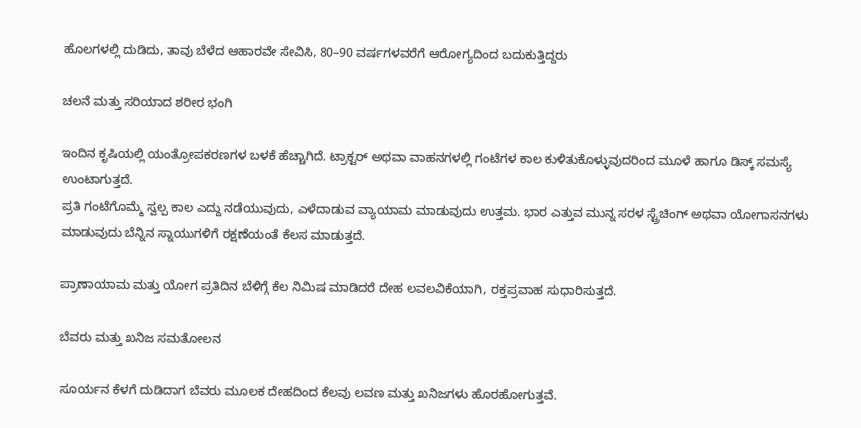ಹೊಲಗಳಲ್ಲಿ ದುಡಿದು, ತಾವು ಬೆಳೆದ ಆಹಾರವೇ ಸೇವಿಸಿ, 80–90 ವರ್ಷಗಳವರೆಗೆ ಆರೋಗ್ಯದಿಂದ ಬದುಕುತ್ತಿದ್ದರು

ಚಲನೆ ಮತ್ತು ಸರಿಯಾದ ಶರೀರ ಭಂಗಿ

ಇಂದಿನ ಕೃಷಿಯಲ್ಲಿ ಯಂತ್ರೋಪಕರಣಗಳ ಬಳಕೆ ಹೆಚ್ಚಾಗಿದೆ. ಟ್ರಾಕ್ಟರ್ ಅಥವಾ ವಾಹನಗಳಲ್ಲಿ ಗಂಟೆಗಳ ಕಾಲ ಕುಳಿತುಕೊಳ್ಳುವುದರಿಂದ ಮೂಳೆ ಹಾಗೂ ಡಿಸ್ಕ್ ಸಮಸ್ಯೆ ಉಂಟಾಗುತ್ತದೆ.
ಪ್ರತಿ ಗಂಟೆಗೊಮ್ಮೆ ಸ್ವಲ್ಪ ಕಾಲ ಎದ್ದು ನಡೆಯುವುದು, ಎಳೆದಾಡುವ ವ್ಯಾಯಾಮ ಮಾಡುವುದು ಉತ್ತಮ. ಭಾರ ಎತ್ತುವ ಮುನ್ನ ಸರಳ ಸ್ಟ್ರೆಚಿಂಗ್ ಅಥವಾ ಯೋಗಾಸನಗಳು ಮಾಡುವುದು ಬೆನ್ನಿನ ಸ್ನಾಯುಗಳಿಗೆ ರಕ್ಷಣೆಯಂತೆ ಕೆಲಸ ಮಾಡುತ್ತದೆ.

ಪ್ರಾಣಾಯಾಮ ಮತ್ತು ಯೋಗ ಪ್ರತಿದಿನ ಬೆಳಿಗ್ಗೆ ಕೆಲ ನಿಮಿಷ ಮಾಡಿದರೆ ದೇಹ ಲವಲವಿಕೆಯಾಗಿ, ರಕ್ತಪ್ರವಾಹ ಸುಧಾರಿಸುತ್ತದೆ.

ಬೆವರು ಮತ್ತು ಖನಿಜ ಸಮತೋಲನ

ಸೂರ್ಯನ ಕೆಳಗೆ ದುಡಿದಾಗ ಬೆವರು ಮೂಲಕ ದೇಹದಿಂದ ಕೆಲವು ಲವಣ ಮತ್ತು ಖನಿಜಗಳು ಹೊರಹೋಗುತ್ತವೆ.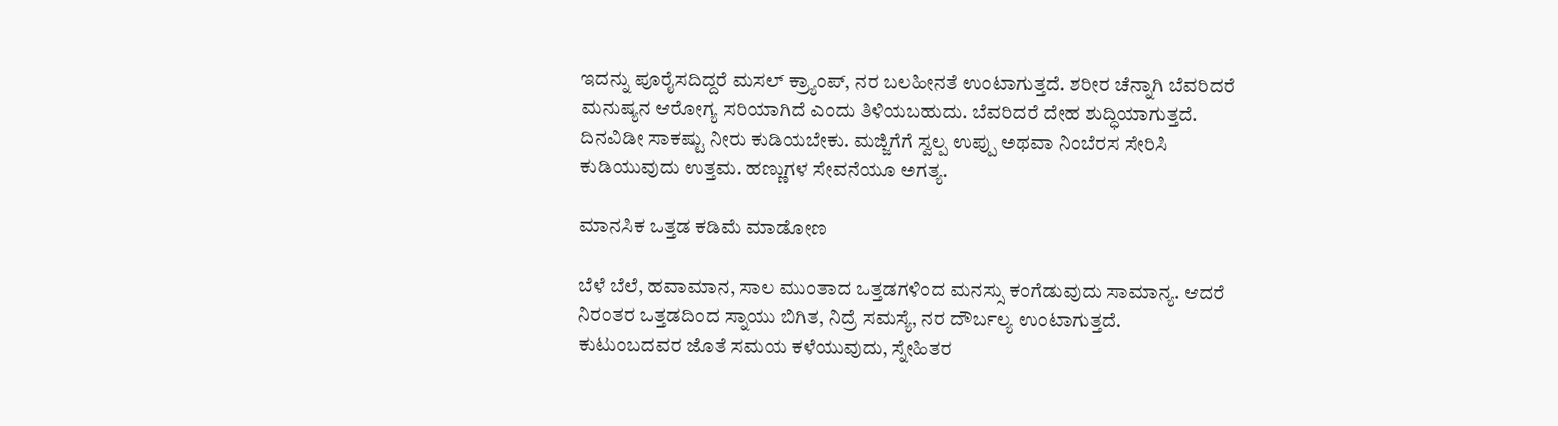ಇದನ್ನು ಪೂರೈಸದಿದ್ದರೆ ಮಸಲ್ ಕ್ರ್ಯಾಂಪ್, ನರ ಬಲಹೀನತೆ ಉಂಟಾಗುತ್ತದೆ. ಶರೀರ ಚೆನ್ನಾಗಿ ಬೆವರಿದರೆ ಮನುಷ್ಯನ ಆರೋಗ್ಯ ಸರಿಯಾಗಿದೆ ಎಂದು ತಿಳಿಯಬಹುದು. ಬೆವರಿದರೆ ದೇಹ ಶುದ್ಧಿಯಾಗುತ್ತದೆ.
ದಿನವಿಡೀ ಸಾಕಷ್ಟು ನೀರು ಕುಡಿಯಬೇಕು. ಮಜ್ಜಿಗೆಗೆ ಸ್ವಲ್ಪ ಉಪ್ಪು ಅಥವಾ ನಿಂಬೆರಸ ಸೇರಿಸಿ ಕುಡಿಯುವುದು ಉತ್ತಮ. ಹಣ್ಣುಗಳ ಸೇವನೆಯೂ ಅಗತ್ಯ.

ಮಾನಸಿಕ ಒತ್ತಡ ಕಡಿಮೆ ಮಾಡೋಣ

ಬೆಳೆ ಬೆಲೆ, ಹವಾಮಾನ, ಸಾಲ ಮುಂತಾದ ಒತ್ತಡಗಳಿಂದ ಮನಸ್ಸು ಕಂಗೆಡುವುದು ಸಾಮಾನ್ಯ. ಆದರೆ ನಿರಂತರ ಒತ್ತಡದಿಂದ ಸ್ನಾಯು ಬಿಗಿತ, ನಿದ್ರೆ ಸಮಸ್ಯೆ, ನರ ದೌರ್ಬಲ್ಯ ಉಂಟಾಗುತ್ತದೆ.
ಕುಟುಂಬದವರ ಜೊತೆ ಸಮಯ ಕಳೆಯುವುದು, ಸ್ನೇಹಿತರ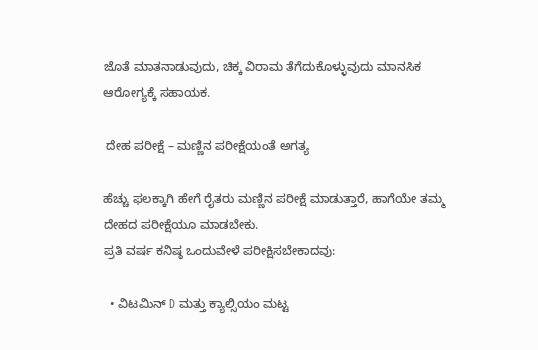ಜೊತೆ ಮಾತನಾಡುವುದು, ಚಿಕ್ಕ ವಿರಾಮ ತೆಗೆದುಕೊಳ್ಳುವುದು ಮಾನಸಿಕ ಆರೋಗ್ಯಕ್ಕೆ ಸಹಾಯಕ.

 ದೇಹ ಪರೀಕ್ಷೆ – ಮಣ್ಣಿನ ಪರೀಕ್ಷೆಯಂತೆ ಅಗತ್ಯ

ಹೆಚ್ಚು ಫಲಕ್ಕಾಗಿ ಹೇಗೆ ರೈತರು ಮಣ್ಣಿನ ಪರೀಕ್ಷೆ ಮಾಡುತ್ತಾರೆ, ಹಾಗೆಯೇ ತಮ್ಮ ದೇಹದ ಪರೀಕ್ಷೆಯೂ ಮಾಡಬೇಕು.
ಪ್ರತಿ ವರ್ಷ ಕನಿಷ್ಠ ಒಂದುವೇಳೆ ಪರೀಕ್ಷಿಸಬೇಕಾದವು:

  • ವಿಟಮಿನ್ D ಮತ್ತು ಕ್ಯಾಲ್ಸಿಯಂ ಮಟ್ಟ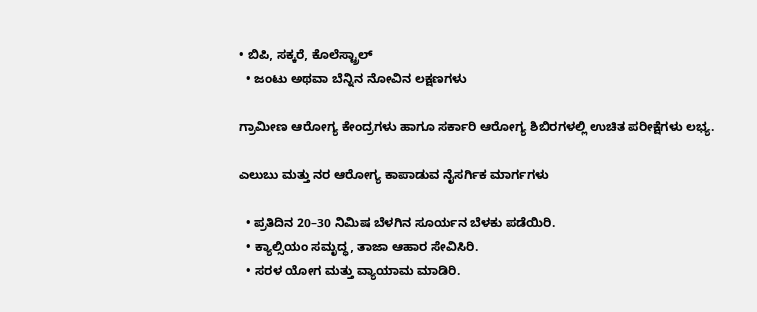• ಬಿಪಿ, ಸಕ್ಕರೆ, ಕೊಲೆಸ್ಟ್ರಾಲ್
  • ಜಂಟು ಅಥವಾ ಬೆನ್ನಿನ ನೋವಿನ ಲಕ್ಷಣಗಳು

ಗ್ರಾಮೀಣ ಆರೋಗ್ಯ ಕೇಂದ್ರಗಳು ಹಾಗೂ ಸರ್ಕಾರಿ ಆರೋಗ್ಯ ಶಿಬಿರಗಳಲ್ಲಿ ಉಚಿತ ಪರೀಕ್ಷೆಗಳು ಲಭ್ಯ.

ಎಲುಬು ಮತ್ತು ನರ ಆರೋಗ್ಯ ಕಾಪಾಡುವ ನೈಸರ್ಗಿಕ ಮಾರ್ಗಗಳು

  • ಪ್ರತಿದಿನ 20–30 ನಿಮಿಷ ಬೆಳಗಿನ ಸೂರ್ಯನ ಬೆಳಕು ಪಡೆಯಿರಿ.
  • ಕ್ಯಾಲ್ಸಿಯಂ ಸಮೃದ್ಧ, ತಾಜಾ ಆಹಾರ ಸೇವಿಸಿರಿ.
  • ಸರಳ ಯೋಗ ಮತ್ತು ವ್ಯಾಯಾಮ ಮಾಡಿರಿ.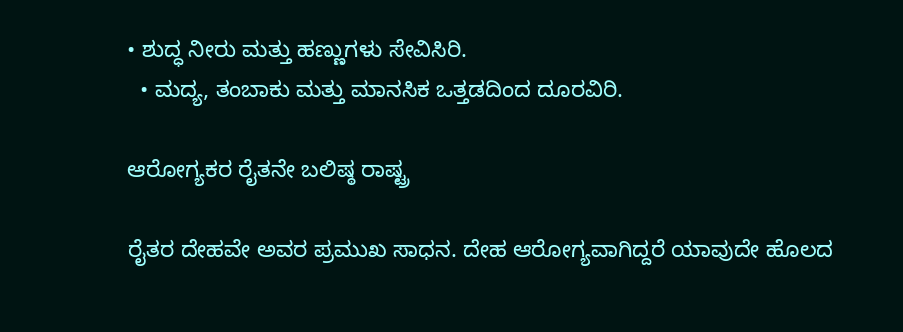• ಶುದ್ಧ ನೀರು ಮತ್ತು ಹಣ್ಣುಗಳು ಸೇವಿಸಿರಿ.
  • ಮದ್ಯ, ತಂಬಾಕು ಮತ್ತು ಮಾನಸಿಕ ಒತ್ತಡದಿಂದ ದೂರವಿರಿ.

ಆರೋಗ್ಯಕರ ರೈತನೇ ಬಲಿಷ್ಠ ರಾಷ್ಟ್ರ

ರೈತರ ದೇಹವೇ ಅವರ ಪ್ರಮುಖ ಸಾಧನ. ದೇಹ ಆರೋಗ್ಯವಾಗಿದ್ದರೆ ಯಾವುದೇ ಹೊಲದ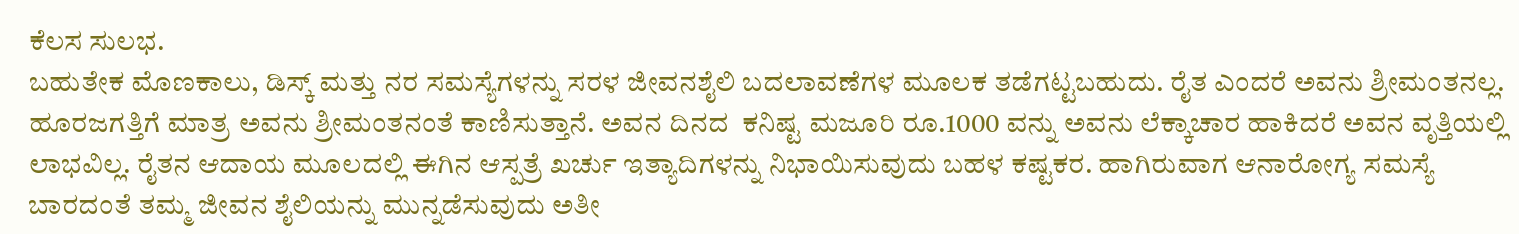ಕೆಲಸ ಸುಲಭ.
ಬಹುತೇಕ ಮೊಣಕಾಲು, ಡಿಸ್ಕ್ ಮತ್ತು ನರ ಸಮಸ್ಯೆಗಳನ್ನು ಸರಳ ಜೀವನಶೈಲಿ ಬದಲಾವಣೆಗಳ ಮೂಲಕ ತಡೆಗಟ್ಟಬಹುದು. ರೈತ ಎಂದರೆ ಅವನು ಶ್ರೀಮಂತನಲ್ಲ. ಹೂರಜಗತ್ತಿಗೆ ಮಾತ್ರ ಅವನು ಶ್ರೀಮಂತನಂತೆ ಕಾಣಿಸುತ್ತಾನೆ. ಅವನ ದಿನದ  ಕನಿಷ್ಟ ಮಜೂರಿ ರೂ.1000 ವನ್ನು ಅವನು ಲೆಕ್ಕಾಚಾರ ಹಾಕಿದರೆ ಅವನ ವೃತ್ತಿಯಲ್ಲಿ ಲಾಭವಿಲ್ಲ. ರೈತನ ಆದಾಯ ಮೂಲದಲ್ಲಿ ಈಗಿನ ಆಸ್ಪತ್ರೆ ಖರ್ಚು ಇತ್ಯಾದಿಗಳನ್ನು ನಿಭಾಯಿಸುವುದು ಬಹಳ ಕಷ್ಟಕರ. ಹಾಗಿರುವಾಗ ಆನಾರೋಗ್ಯ ಸಮಸ್ಯೆ ಬಾರದಂತೆ ತಮ್ಮ ಜೀವನ ಶೈಲಿಯನ್ನು ಮುನ್ನಡೆಸುವುದು ಅತೀ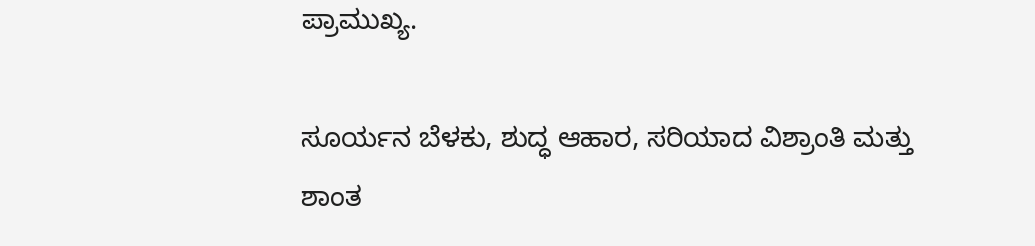ಪ್ರಾಮುಖ್ಯ.

ಸೂರ್ಯನ ಬೆಳಕು, ಶುದ್ಧ ಆಹಾರ, ಸರಿಯಾದ ವಿಶ್ರಾಂತಿ ಮತ್ತು ಶಾಂತ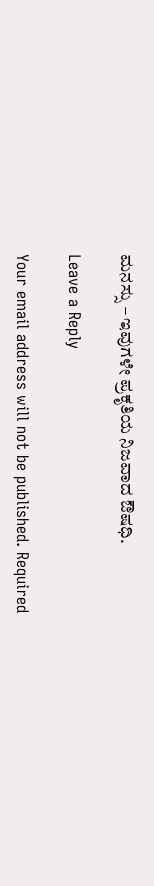ಮನಸ್ಸು – ಇವುಗಳೇ ಪ್ರಕೃತಿಯ ನಿಜವಾದ ಔಷಧಿ.

Leave a Reply

Your email address will not be published. Required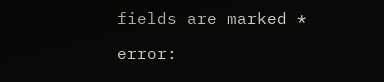fields are marked *

error: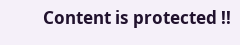Content is protected !!